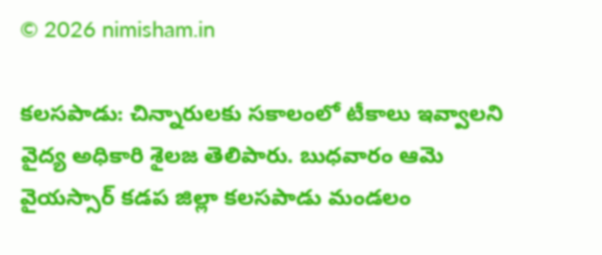© 2026 nimisham.in

కలసపాడు: చిన్నారులకు సకాలంలో టీకాలు ఇవ్వాలని వైద్య అధికారి శైలజ తెలిపారు. బుధవారం ఆమె వైయస్సార్ కడప జిల్లా కలసపాడు మండలం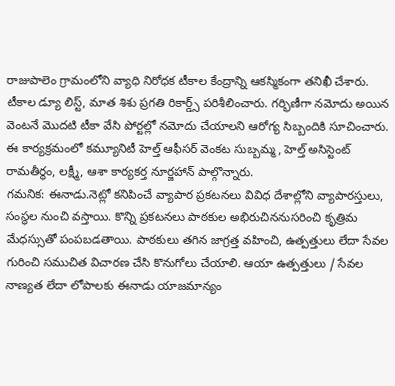రాజుపాలెం గ్రామంలోని వ్యాధి నిరోధక టీకాల కేంద్రాన్ని ఆకస్మికంగా తనిఖీ చేశారు.
టీకాల డ్యూ లిస్ట్, మాత శిశు ప్రగతి రికార్డ్స్ పరిశీలించారు. గర్భిణీగా నమోదు అయిన వెంటనే మొదటి టీకా వేసి పోర్టల్లో నమోదు చేయాలని ఆరోగ్య సిబ్బందికి సూచించారు. ఈ కార్యక్రమంలో కమ్యూనిటీ హెల్త్ ఆఫీసర్ వెంకట సుబ్బమ్మ, హెల్త్ అసిస్టెంట్ రామతీర్థం, లక్ష్మీ, ఆశా కార్యకర్త నూర్జహాన్ పాల్గొన్నారు.
గమనిక: ఈనాడు.నెట్లో కనిపించే వ్యాపార ప్రకటనలు వివిధ దేశాల్లోని వ్యాపారస్తులు, సంస్థల నుంచి వస్తాయి. కొన్ని ప్రకటనలు పాఠకుల అభిరుచిననుసరించి కృత్రిమ మేధస్సుతో పంపబడతాయి. పాఠకులు తగిన జాగ్రత్త వహించి, ఉత్పత్తులు లేదా సేవల గురించి సముచిత విచారణ చేసి కొనుగోలు చేయాలి. ఆయా ఉత్పత్తులు / సేవల నాణ్యత లేదా లోపాలకు ఈనాడు యాజమాన్యం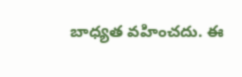బాధ్యత వహించదు. ఈ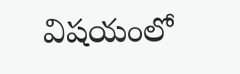విషయంలో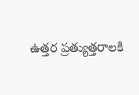ఉత్తర ప్రత్యుత్తరాలకి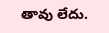తావు లేదు.